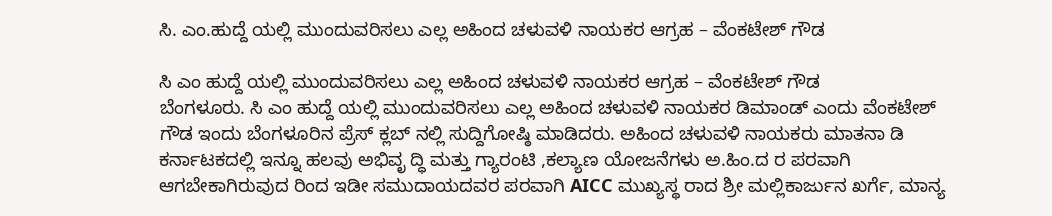ಸಿ. ಎಂ.ಹುದ್ದೆ ಯಲ್ಲಿ ಮುಂದುವರಿಸಲು ಎಲ್ಲ ಅಹಿಂದ ಚಳುವಳಿ ನಾಯಕರ ಆಗ್ರಹ – ವೆಂಕಟೇಶ್ ಗೌಡ

ಸಿ ಎಂ ಹುದ್ದೆ ಯಲ್ಲಿ ಮುಂದುವರಿಸಲು ಎಲ್ಲ ಅಹಿಂದ ಚಳುವಳಿ ನಾಯಕರ ಆಗ್ರಹ – ವೆಂಕಟೇಶ್ ಗೌಡ
ಬೆಂಗಳೂರು. ಸಿ ಎಂ ಹುದ್ದೆ ಯಲ್ಲಿ ಮುಂದುವರಿಸಲು ಎಲ್ಲ ಅಹಿಂದ ಚಳುವಳಿ ನಾಯಕರ ಡಿಮಾಂಡ್ ಎಂದು ವೆಂಕಟೇಶ್ ಗೌಡ ಇಂದು ಬೆಂಗಳೂರಿನ ಪ್ರೆಸ್ ಕ್ಲಬ್ ನಲ್ಲಿ ಸುದ್ದಿಗೋಷ್ಠಿ ಮಾಡಿದರು. ಅಹಿಂದ ಚಳುವಳಿ ನಾಯಕರು ಮಾತನಾ ಡಿ ಕರ್ನಾಟಕದಲ್ಲಿ ಇನ್ನೂ ಹಲವು ಅಭಿವೃ ದ್ಧಿ ಮತ್ತು ಗ್ಯಾರಂಟಿ ,ಕಲ್ಯಾಣ ಯೋಜನೆಗಳು ಅ.ಹಿಂ.ದ ರ ಪರವಾಗಿ ಆಗಬೇಕಾಗಿರುವುದ ರಿಂದ ಇಡೀ ಸಮುದಾಯದವರ ಪರವಾಗಿ AICC ಮುಖ್ಯಸ್ಥ ರಾದ ಶ್ರೀ ಮಲ್ಲಿಕಾರ್ಜುನ ಖರ್ಗೆ, ಮಾನ್ಯ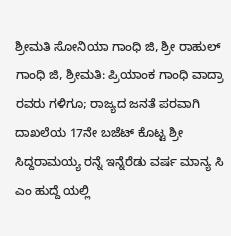ಶ್ರೀಮತಿ ಸೋನಿಯಾ ಗಾಂಧಿ ಜಿ, ಶ್ರೀ ರಾಹುಲ್ ಗಾಂಧಿ ಜಿ, ಶ್ರೀಮತಿ: ಪ್ರಿಯಾಂಕ ಗಾಂಧಿ ವಾದ್ರಾ ರವರು ಗಳಿಗೂ; ರಾಜ್ಯದ ಜನತೆ ಪರವಾಗಿ ದಾಖಲೆಯ 17ನೇ ಬಜೆಟ್ ಕೊಟ್ಟ ಶ್ರೀ ಸಿದ್ದರಾಮಯ್ಯ ರನ್ನೆ ಇನ್ನೆರೆಡು ವರ್ಷ ಮಾನ್ಯ ಸಿ ಎಂ ಹುದ್ದೆ ಯಲ್ಲಿ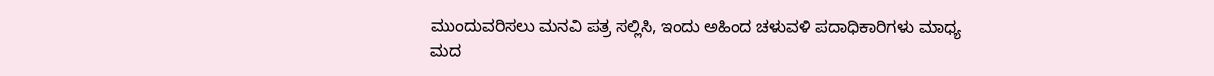ಮುಂದುವರಿಸಲು ಮನವಿ ಪತ್ರ ಸಲ್ಲಿಸಿ, ಇಂದು ಅಹಿಂದ ಚಳುವಳಿ ಪದಾಧಿಕಾರಿಗಳು ಮಾಧ್ಯ ಮದ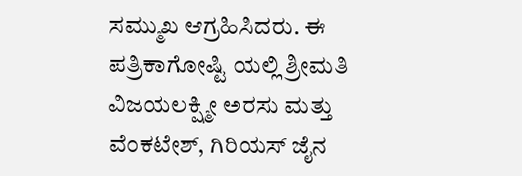ಸಮ್ಮುಖ ಆಗ್ರಹಿಸಿದರು. ಈ ಪತ್ರಿಕಾಗೋಷ್ಟಿ ಯಲ್ಲಿ ಶ್ರೀಮತಿ ವಿಜಯಲಕ್ಷ್ಮೀ ಅರಸು ಮತ್ತು ವೆಂಕಟೇಶ್, ಗಿರಿಯಸ್ ಜೈನ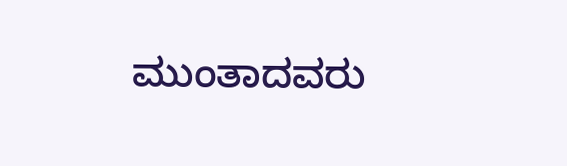ಮುಂತಾದವರು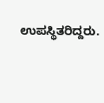ಉಪಸ್ಥಿತರಿದ್ದರು.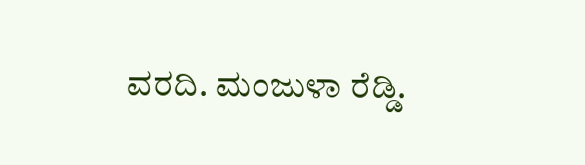ವರದಿ. ಮಂಜುಳಾ ರೆಡ್ಡಿ.